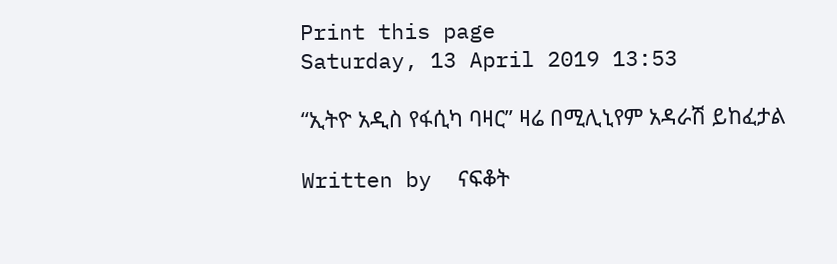Print this page
Saturday, 13 April 2019 13:53

“ኢትዮ አዲስ የፋሲካ ባዛር” ዛሬ በሚሊኒየም አዳራሽ ይከፈታል

Written by  ናፍቆት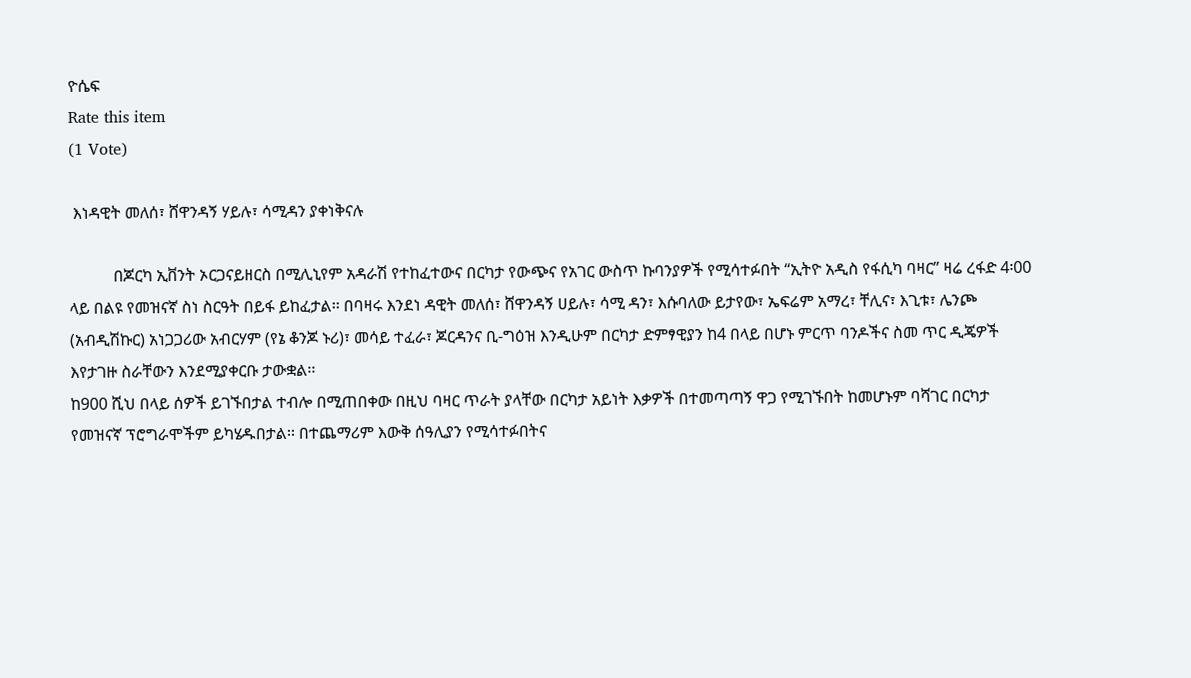ዮሴፍ
Rate this item
(1 Vote)

 እነዳዊት መለሰ፣ ሸዋንዳኝ ሃይሉ፣ ሳሚዳን ያቀነቅናሉ

           በጆርካ ኢቨንት ኦርጋናይዘርስ በሚሊኒየም አዳራሽ የተከፈተውና በርካታ የውጭና የአገር ውስጥ ኩባንያዎች የሚሳተፉበት “ኢትዮ አዲስ የፋሲካ ባዛር” ዛሬ ረፋድ 4፡00 ላይ በልዩ የመዝናኛ ስነ ስርዓት በይፋ ይከፈታል፡፡ በባዛሩ እንደነ ዳዊት መለሰ፣ ሸዋንዳኝ ሀይሉ፣ ሳሚ ዳን፣ እሱባለው ይታየው፣ ኤፍሬም አማረ፣ ቸሊና፣ እጊቱ፣ ሌንጮ (አብዲሽኩር) አነጋጋሪው አብርሃም (የኔ ቆንጆ ኑሪ)፣ መሳይ ተፈራ፣ ጆርዳንና ቢ-ግዕዝ እንዲሁም በርካታ ድምፃዊያን ከ4 በላይ በሆኑ ምርጥ ባንዶችና ስመ ጥር ዲጄዎች እየታገዙ ስራቸውን እንደሚያቀርቡ ታውቋል፡፡
ከ900 ሺህ በላይ ሰዎች ይገኙበታል ተብሎ በሚጠበቀው በዚህ ባዛር ጥራት ያላቸው በርካታ አይነት እቃዎች በተመጣጣኝ ዋጋ የሚገኙበት ከመሆኑም ባሻገር በርካታ የመዝናኛ ፕሮግራሞችም ይካሄዱበታል፡፡ በተጨማሪም እውቅ ሰዓሊያን የሚሳተፉበትና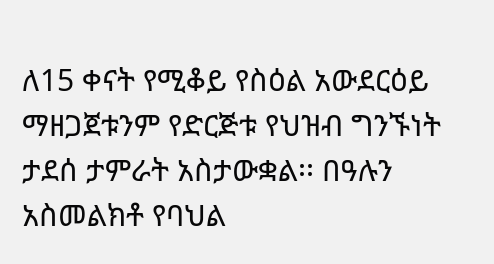ለ15 ቀናት የሚቆይ የስዕል አውደርዕይ ማዘጋጀቱንም የድርጅቱ የህዝብ ግንኙነት ታደሰ ታምራት አስታውቋል፡፡ በዓሉን አስመልክቶ የባህል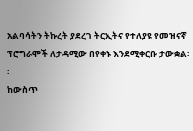አልባሳትን ትኩረት ያደረገ ትርኢትና የተለያዩ የመዝናኛ ፕሮግራሞች ለታዳሚው በየቀኑ እንደሚቀርቡ ታውቋል፡፡
ከውስጥ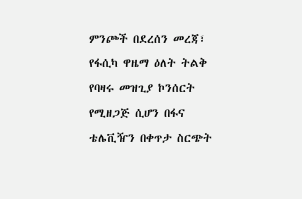ምንጮች በደረሰን መረጃ፣ የፋሲካ ዋዜማ ዕለት ትልቅ የባዛሩ መዝጊያ ኮንሰርት የሚዘጋጅ ሲሆን በፋና ቴሌቪዥን በቀጥታ ስርጭት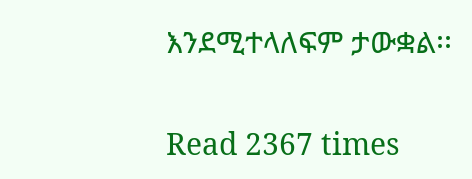እንደሚተላለፍም ታውቋል፡፡

Read 2367 times